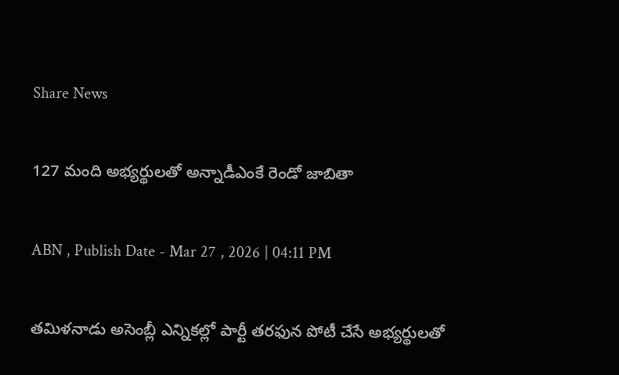Share News

127 మంది అభ్యర్థులతో అన్నాడీఎంకే రెండో జాబితా

ABN , Publish Date - Mar 27 , 2026 | 04:11 PM

తమిళనాడు అసెంబ్లీ ఎన్నికల్లో పార్టీ తరఫున పోటీ చేసే అభ్యర్థులతో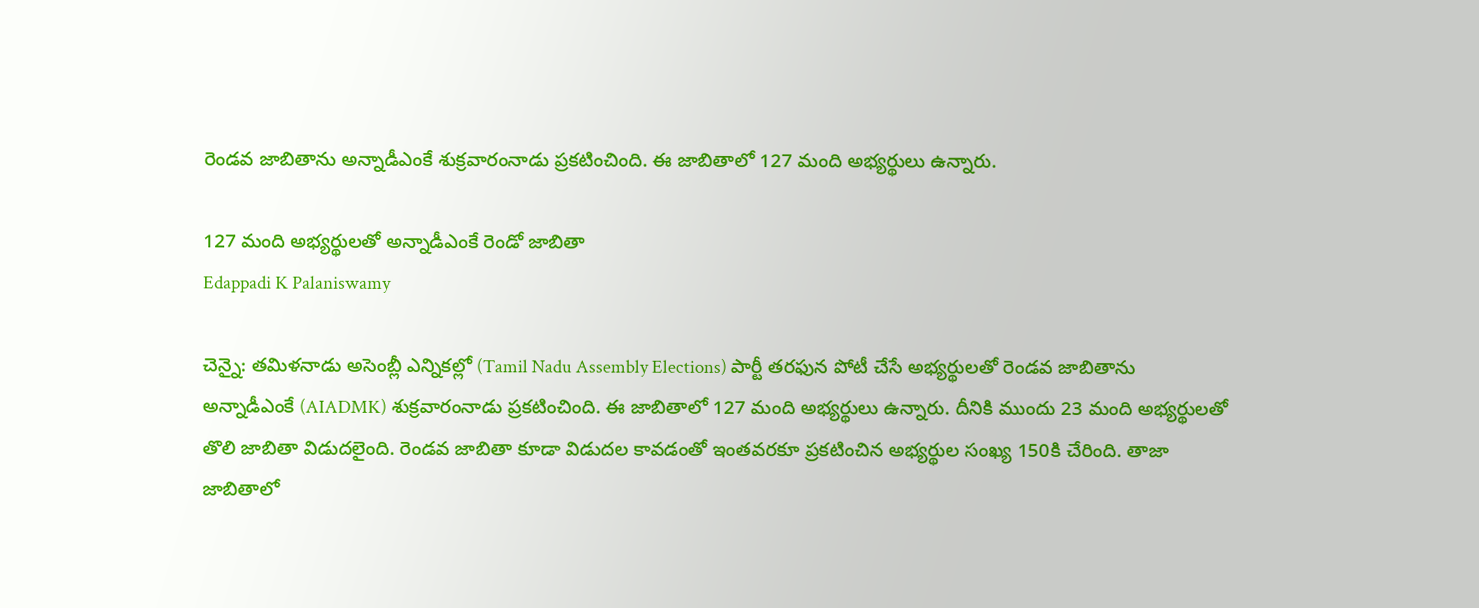రెండవ జాబితాను అన్నాడీఎంకే శుక్రవారంనాడు ప్రకటించింది. ఈ జాబితాలో 127 మంది అభ్యర్థులు ఉన్నారు.

127 మంది అభ్యర్థులతో అన్నాడీఎంకే రెండో జాబితా
Edappadi K Palaniswamy

చెన్నై: తమిళనాడు అసెంబ్లీ ఎన్నికల్లో (Tamil Nadu Assembly Elections) పార్టీ తరఫున పోటీ చేసే అభ్యర్థులతో రెండవ జాబితాను అన్నాడీఎంకే (AIADMK) శుక్రవారంనాడు ప్రకటించింది. ఈ జాబితాలో 127 మంది అభ్యర్థులు ఉన్నారు. దీనికి ముందు 23 మంది అభ్యర్థులతో తొలి జాబితా విడుదలైంది. రెండవ జాబితా కూడా విడుదల కావడంతో ఇంతవరకూ ప్రకటించిన అభ్యర్థుల సంఖ్య 150కి చేరింది. తాజా జాబితాలో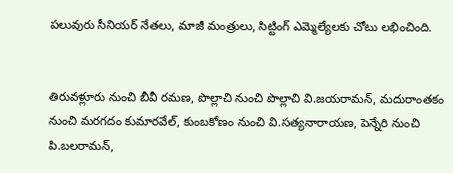పలువురు సీనియర్ నేతలు, మాజీ మంత్రులు, సిట్టింగ్ ఎమ్మెల్యేలకు చోటు లభించింది.


తిరువళ్లూరు నుంచి బీవీ రమణ, పొల్లాచి నుంచి పొల్లాచి వి.జయరామన్, మదురాంతకం నుంచి మరగదం కుమారవేల్, కుంబకోణం నుంచి వి.సత్యనారాయణ, పెన్నేరి నుంచి పి.బలరామన్,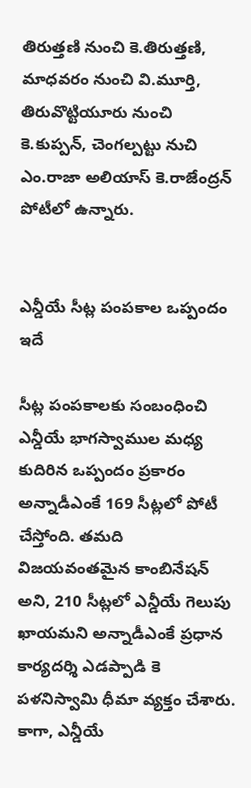తిరుత్తణి నుంచి కె.తిరుత్తణి, మాధవరం నుంచి వి.మూర్తి, తిరువొట్టియూరు నుంచి కె.కుప్పన్, చెంగల్పట్టు నుచి ఎం.రాజా అలియాస్ కె.రాజేంద్రన్ పోటీలో ఉన్నారు.


ఎన్డీయే సీట్ల పంపకాల ఒప్పందం ఇదే

సీట్ల పంపకాలకు సంబంధించి ఎన్డీయే భాగస్వాముల మధ్య కుదిరిన ఒప్పందం ప్రకారం అన్నాడీఎంకే 169 సీట్లలో పోటీ చేస్తోంది. తమది విజయవంతమైన కాంబినేషన్ అని, 210 సీట్లలో ఎన్డీయే గెలుపు ఖాయమని అన్నాడీఎంకే ప్రధాన కార్యదర్శి ఎడప్పాడి కె పళనిస్వామి ధీమా వ్యక్తం చేశారు. కాగా, ఎన్డీయే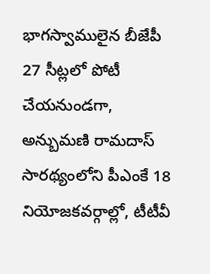భాగస్వాములైన బీజేపీ 27 సీట్లలో పోటీ చేయనుండగా, అన్బుమణి రామదాస్‌ సారథ్యంలోని పీఎంకే 18 నియోజకవర్గాల్లో, టీటీవీ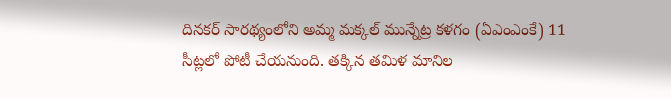దినకర్ సారథ్యంలోని అమ్మ మక్కల్ మున్నేట్ర కళగం (ఏఎంఎంకే) 11 సీట్లలో పోటీ చేయనుంది. తక్కిన తమిళ మానిల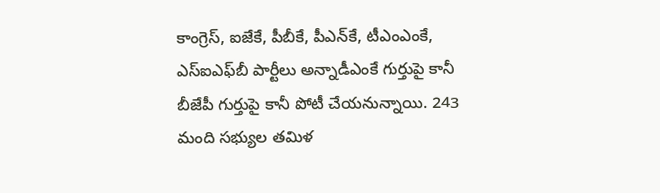కాంగ్రెస్, ఐజేకే, పీబీకే, పీఎన్‌కే, టీఎంఎంకే, ఎస్ఐఎఫ్‌బీ పార్టీలు అన్నాడీఎంకే గుర్తుపై కానీ బీజేపీ గుర్తుపై కానీ పోటీ చేయనున్నాయి. 243 మంది సభ్యుల తమిళ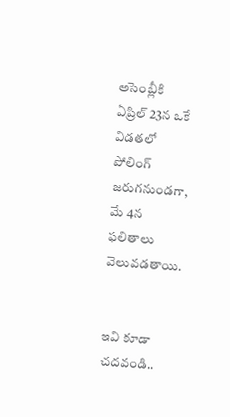అసెంబ్లీకి ఏప్రిల్ 23న ఒకే విడతలో పోలింగ్ జరుగనుండగా, మే 4న ఫలితాలు వెలువడతాయి.


ఇవి కూడా చదవండి..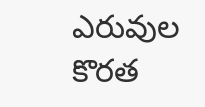ఎరువుల కొరత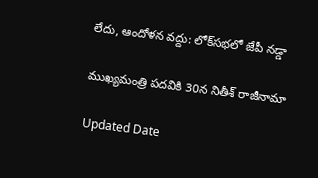లేదు, ఆందోళన వద్దు: లోక్‌సభలో జేపీ నడ్డా

ముఖ్యమంత్రి పదవికి 30న నితీశ్ రాజీనామా

Updated Date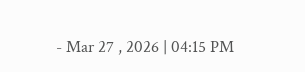- Mar 27 , 2026 | 04:15 PM